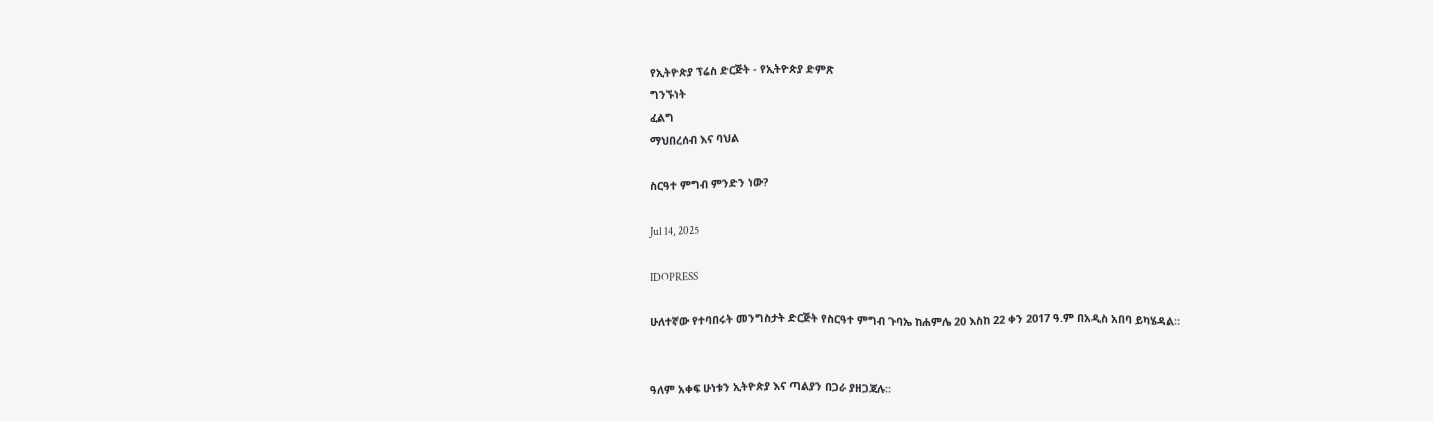የኢትዮጵያ ፕሬስ ድርጅት - የኢትዮጵያ ድምጽ
ግንኙነት
ፈልግ
ማህበረሰብ እና ባህል

ስርዓተ ምግብ ምንድን ነው?

Jul 14, 2025

IDOPRESS

ሁለተኛው የተባበሩት መንግስታት ድርጅት የስርዓተ ምግብ ጉባኤ ከሐምሌ 20 እስከ 22 ቀን 2017 ዓ.ም በአዲስ አበባ ይካሄዳል።


ዓለም አቀፍ ሁነቱን ኢትዮጵያ እና ጣልያን በጋራ ያዘጋጃሉ።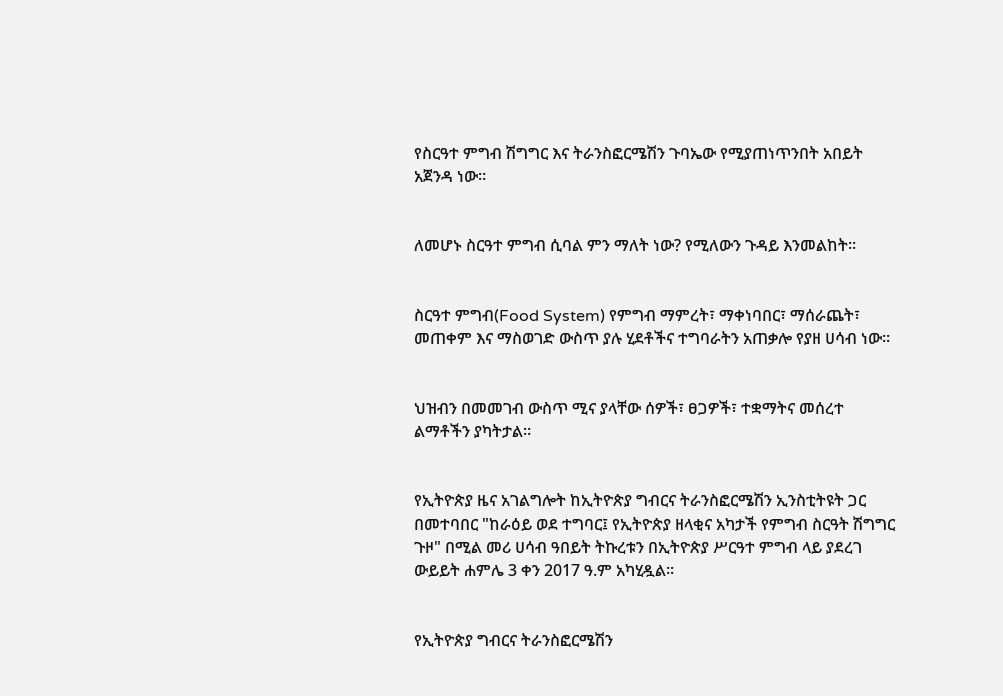የስርዓተ ምግብ ሽግግር እና ትራንስፎርሜሽን ጉባኤው የሚያጠነጥንበት አበይት አጀንዳ ነው።


ለመሆኑ ስርዓተ ምግብ ሲባል ምን ማለት ነው? የሚለውን ጉዳይ እንመልከት።


ስርዓተ ምግብ(Food System) የምግብ ማምረት፣ ማቀነባበር፣ ማሰራጨት፣ መጠቀም እና ማስወገድ ውስጥ ያሉ ሂደቶችና ተግባራትን አጠቃሎ የያዘ ሀሳብ ነው።


ህዝብን በመመገብ ውስጥ ሚና ያላቸው ሰዎች፣ ፀጋዎች፣ ተቋማትና መሰረተ ልማቶችን ያካትታል።


የኢትዮጵያ ዜና አገልግሎት ከኢትዮጵያ ግብርና ትራንስፎርሜሽን ኢንስቲትዩት ጋር በመተባበር "ከራዕይ ወደ ተግባር፤ የኢትዮጵያ ዘላቂና አካታች የምግብ ስርዓት ሽግግር ጉዞ" በሚል መሪ ሀሳብ ዓበይት ትኩረቱን በኢትዮጵያ ሥርዓተ ምግብ ላይ ያደረገ ውይይት ሐምሌ 3 ቀን 2017 ዓ.ም አካሂዷል።


የኢትዮጵያ ግብርና ትራንስፎርሜሽን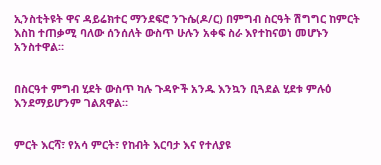ኢንስቲትዩት ዋና ዳይሬክተር ማንደፍሮ ንጉሴ(ዶ/ር) በምግብ ስርዓት ሽግግር ከምርት እስከ ተጠቃሚ ባለው ሰንሰለት ውስጥ ሁሉን አቀፍ ስራ እየተከናወነ መሆኑን አንስተዋል።


በስርዓተ ምግብ ሂደት ውስጥ ካሉ ጉዳዮች አንዱ እንኳን ቢጓደል ሂደቱ ምሉዕ እንደማይሆንም ገልጸዋል።


ምርት እርሻ፣ የአሳ ምርት፣ የከብት እርባታ እና የተለያዩ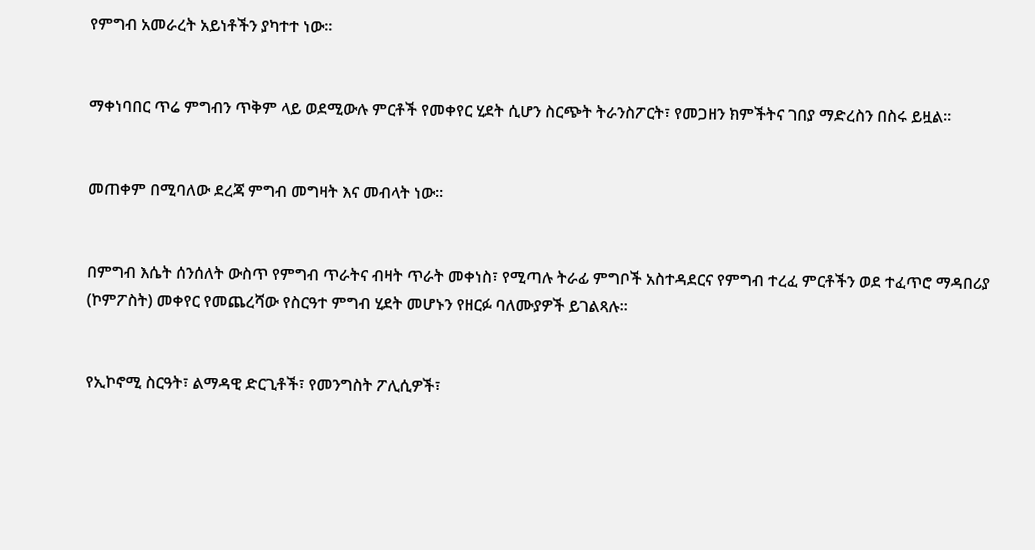የምግብ አመራረት አይነቶችን ያካተተ ነው።


ማቀነባበር ጥሬ ምግብን ጥቅም ላይ ወደሚውሉ ምርቶች የመቀየር ሂደት ሲሆን ስርጭት ትራንስፖርት፣ የመጋዘን ክምችትና ገበያ ማድረስን በስሩ ይዟል።


መጠቀም በሚባለው ደረጃ ምግብ መግዛት እና መብላት ነው።


በምግብ እሴት ሰንሰለት ውስጥ የምግብ ጥራትና ብዛት ጥራት መቀነስ፣ የሚጣሉ ትራፊ ምግቦች አስተዳደርና የምግብ ተረፈ ምርቶችን ወደ ተፈጥሮ ማዳበሪያ (ኮምፖስት) መቀየር የመጨረሻው የስርዓተ ምግብ ሂደት መሆኑን የዘርፉ ባለሙያዎች ይገልጻሉ።


የኢኮኖሚ ስርዓት፣ ልማዳዊ ድርጊቶች፣ የመንግስት ፖሊሲዎች፣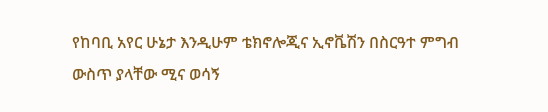የከባቢ አየር ሁኔታ እንዲሁም ቴክኖሎጂና ኢኖቬሽን በስርዓተ ምግብ ውስጥ ያላቸው ሚና ወሳኝ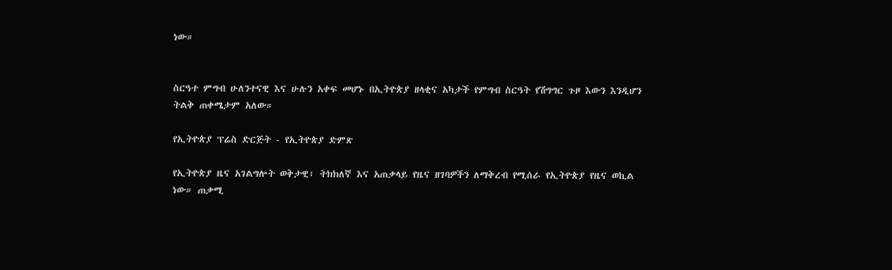ነው።


ስርዓተ ምግብ ሁለንተናዊ እና ሁሉን አቀፍ መሆኑ በኢትዮጵያ ዘላቂና አካታች የምግብ ስርዓት የሽግግር ጉዞ እውን እንዲሆን ትልቅ ጠቀሜታም አለው።

የኢትዮጵያ ፕሬስ ድርጅት - የኢትዮጵያ ድምጽ

የኢትዮጵያ ዜና አገልግሎት ወቅታዊ፣ ትክክለኛ እና አጠቃላይ የዜና ዘገባዎችን ለማቅረብ የሚሰራ የኢትዮጵያ የዜና ወኪል ነው። ጠቃሚ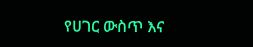የሀገር ውስጥ እና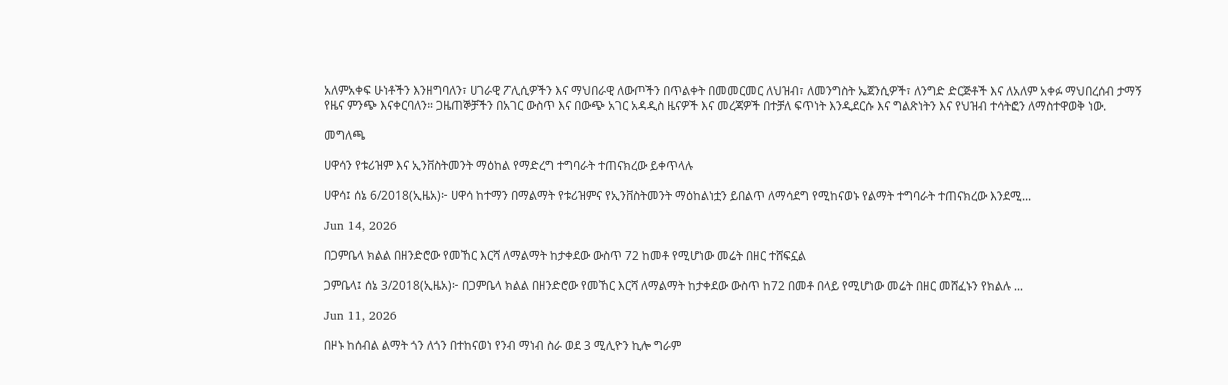አለምአቀፍ ሁነቶችን እንዘግባለን፣ ሀገራዊ ፖሊሲዎችን እና ማህበራዊ ለውጦችን በጥልቀት በመመርመር ለህዝብ፣ ለመንግስት ኤጀንሲዎች፣ ለንግድ ድርጅቶች እና ለአለም አቀፉ ማህበረሰብ ታማኝ የዜና ምንጭ እናቀርባለን። ጋዜጠኞቻችን በአገር ውስጥ እና በውጭ አገር አዳዲስ ዜናዎች እና መረጃዎች በተቻለ ፍጥነት እንዲደርሱ እና ግልጽነትን እና የህዝብ ተሳትፎን ለማስተዋወቅ ነው.

መግለጫ

ሀዋሳን የቱሪዝም እና ኢንቨስትመንት ማዕከል የማድረግ ተግባራት ተጠናክረው ይቀጥላሉ

ሀዋሳ፤ ሰኔ 6/2018(ኢዜአ)፦ ሀዋሳ ከተማን በማልማት የቱሪዝምና የኢንቨስትመንት ማዕከልነቷን ይበልጥ ለማሳደግ የሚከናወኑ የልማት ተግባራት ተጠናክረው እንደሚ...

Jun 14, 2026

በጋምቤላ ክልል በዘንድሮው የመኸር እርሻ ለማልማት ከታቀደው ውስጥ 72 ከመቶ የሚሆነው መሬት በዘር ተሸፍኗል

ጋምቤላ፤ ሰኔ 3/2018(ኢዜአ)፦ በጋምቤላ ክልል በዘንድሮው የመኸር እርሻ ለማልማት ከታቀደው ውስጥ ከ72 በመቶ በላይ የሚሆነው መሬት በዘር መሸፈኑን የክልሉ ...

Jun 11, 2026

በዞኑ ከሰብል ልማት ጎን ለጎን በተከናወነ የንብ ማነብ ስራ ወደ 3 ሚሊዮን ኪሎ ግራም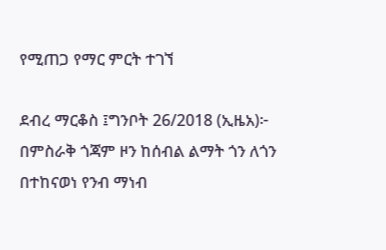የሚጠጋ የማር ምርት ተገኘ

ደብረ ማርቆስ ፤ግንቦት 26/2018 (ኢዜአ)፦ በምስራቅ ጎጃም ዞን ከሰብል ልማት ጎን ለጎን በተከናወነ የንብ ማነብ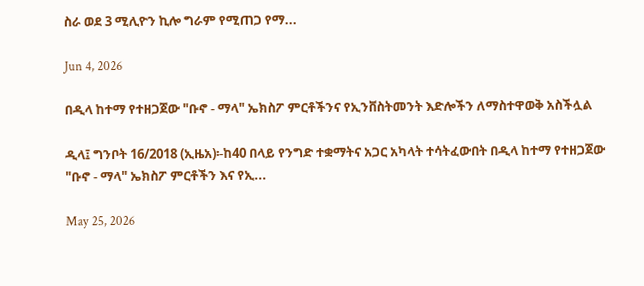ስራ ወደ 3 ሚሊዮን ኪሎ ግራም የሚጠጋ የማ...

Jun 4, 2026

በዲላ ከተማ የተዘጋጀው "ቡኖ - ማላ" ኤክስፖ ምርቶችንና የኢንቨስትመንት እድሎችን ለማስተዋወቅ አስችሏል

ዲላ፤ ግንቦት 16/2018 (ኢዜአ)፡-ከ40 በላይ የንግድ ተቋማትና አጋር አካላት ተሳትፈውበት በዲላ ከተማ የተዘጋጀው "ቡኖ - ማላ" ኤክስፖ ምርቶችን እና የኢ...

May 25, 2026